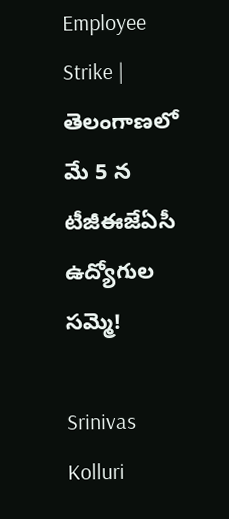Employee Strike | తెలంగాణలో మే 5 న టీజీఈజేఏసీ ఉద్యోగుల సమ్మె!

Srinivas Kolluri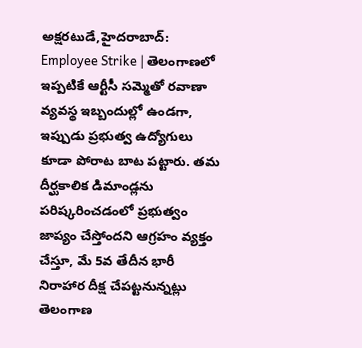అక్షరటుడే,హైదరాబాద్: Employee Strike | తెలంగాణలో ఇప్పటికే ఆర్టీసీ సమ్మెతో రవాణా వ్యవస్థ ఇబ్బందుల్లో ఉండగా, ఇప్పుడు ప్రభుత్వ ఉద్యోగులు కూడా పోరాట బాట పట్టారు. తమ దీర్ఘకాలిక డిమాండ్లను పరిష్కరించడంలో ప్రభుత్వం జాప్యం చేస్తోందని ఆగ్రహం వ్యక్తం చేస్తూ, మే 5వ తేదీన భారీ నిరాహార దీక్ష చేపట్టనున్నట్లు తెలంగాణ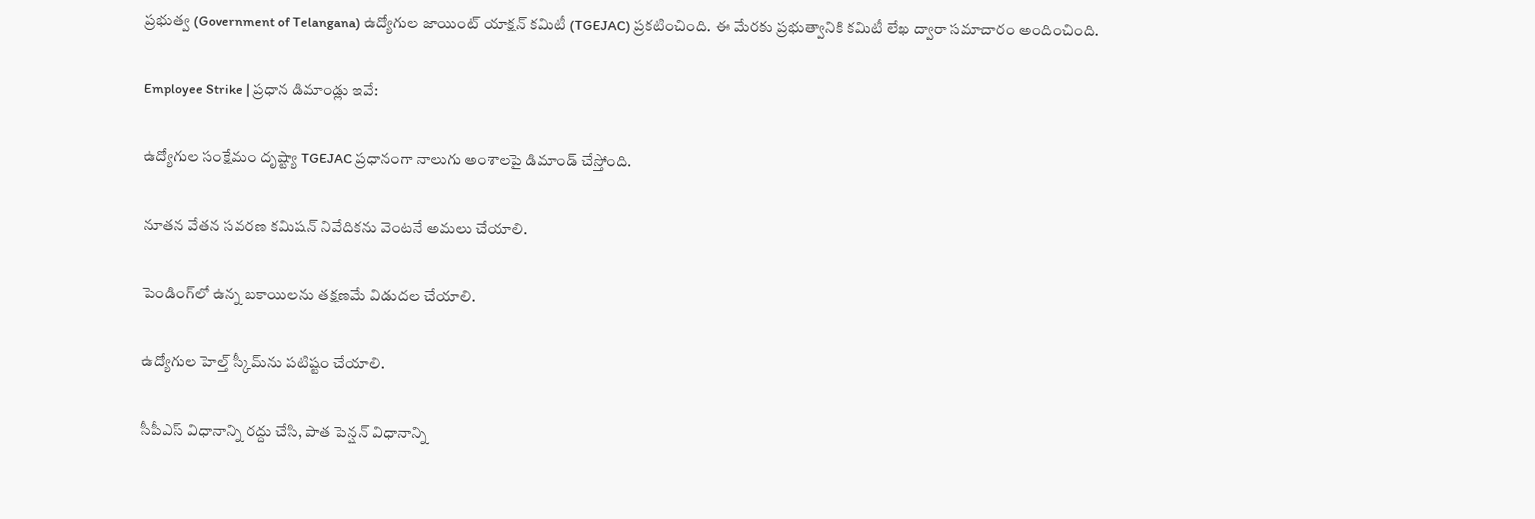ప్రభుత్వ (Government of Telangana) ఉద్యోగుల జాయింట్ యాక్షన్ కమిటీ (TGEJAC) ప్రకటించింది. ఈ మేరకు ప్రభుత్వానికి కమిటీ లేఖ ద్వారా సమాచారం అందించింది.

Employee Strike | ప్రధాన డిమాండ్లు ఇవే:

ఉద్యోగుల సంక్షేమం దృష్ట్యా TGEJAC ప్రధానంగా నాలుగు అంశాలపై డిమాండ్ చేస్తోంది.

నూతన వేతన సవరణ కమిషన్ నివేదికను వెంటనే అమలు చేయాలి.

పెండింగ్‌లో ఉన్న బకాయిలను తక్షణమే విడుదల చేయాలి.

ఉద్యోగుల హెల్త్ స్కీమ్‌ను పటిష్టం చేయాలి.

సీపీఎస్ విధానాన్ని రద్దు చేసి, పాత పెన్షన్ విధానాన్ని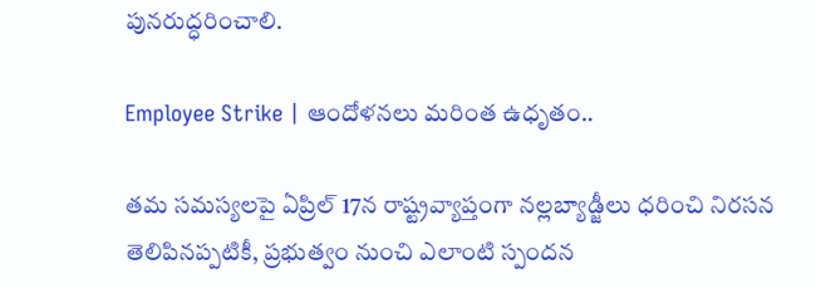పునరుద్ధరించాలి.

Employee Strike | ఆందోళనలు మరింత ఉధృతం..

తమ సమస్యలపై ఏప్రిల్ 17న రాష్ట్రవ్యాప్తంగా నల్లబ్యాడ్జీలు ధరించి నిరసన తెలిపినప్పటికీ, ప్రభుత్వం నుంచి ఎలాంటి స్పందన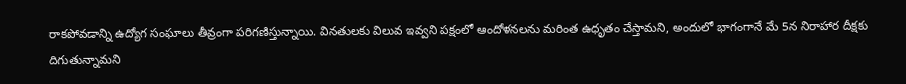రాకపోవడాన్ని ఉద్యోగ సంఘాలు తీవ్రంగా పరిగణిస్తున్నాయి. వినతులకు విలువ ఇవ్వని పక్షంలో ఆందోళనలను మరింత ఉధృతం చేస్తామని, అందులో భాగంగానే మే 5న నిరాహార దీక్షకు దిగుతున్నామని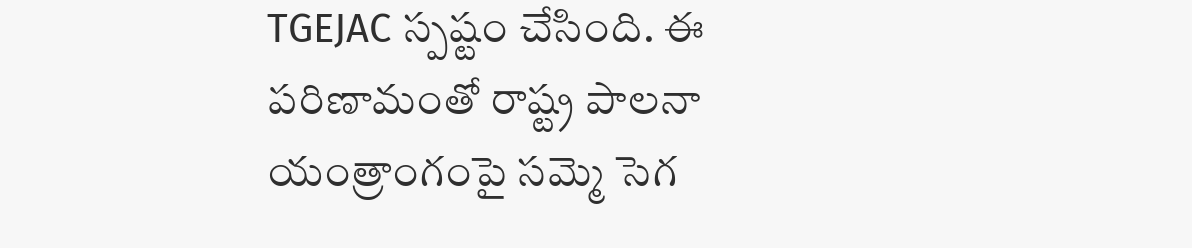TGEJAC స్పష్టం చేసింది. ఈ పరిణామంతో రాష్ట్ర పాలనా యంత్రాంగంపై సమ్మె సెగ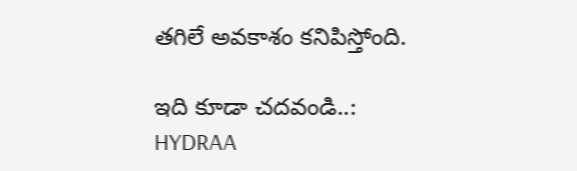తగిలే అవకాశం కనిపిస్తోంది.

ఇది కూడా చదవండి..: HYDRAA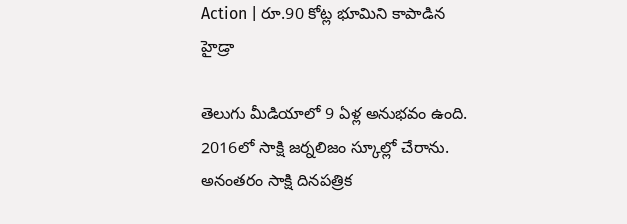Action | రూ.90 కోట్ల భూమిని కాపాడిన హైడ్రా

తెలుగు మీడియాలో 9 ఏళ్ల అనుభవం ఉంది. 2016లో సాక్షి జర్నలిజం స్కూల్లో చేరాను. అనంతరం సాక్షి దినపత్రిక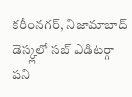కరీంనగర్, నిజామాబాద్ డెస్క్లలో సబ్ ఎడిటర్గా పని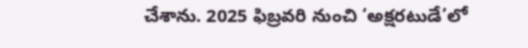చేశాను. 2025 ఫిబ్రవరి నుంచి ‘అక్షరటుడే’లో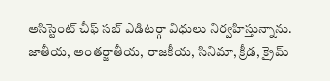అసిస్టెంట్ చీఫ్ సబ్ ఎడిటర్గా విధులు నిర్వహిస్తున్నాను. జాతీయ, అంతర్జాతీయ, రాజకీయ, సినిమా, క్రీడ, క్రైమ్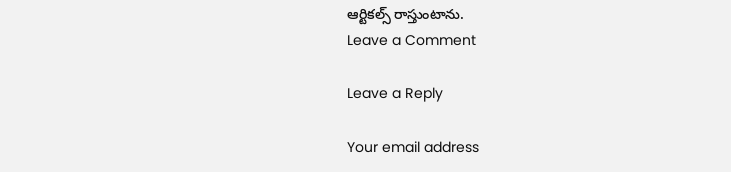ఆర్టికల్స్ రాస్తుంటాను.
Leave a Comment

Leave a Reply

Your email address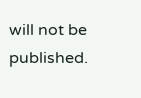will not be published.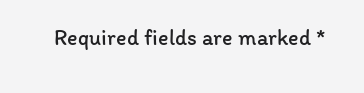Required fields are marked *